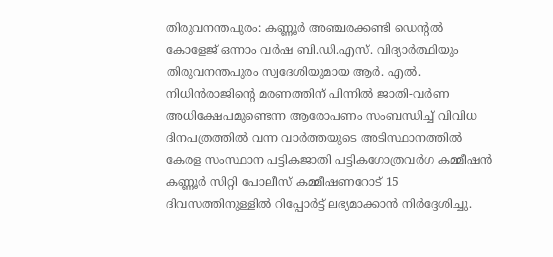തിരുവനന്തപുരം: കണ്ണൂർ അഞ്ചരക്കണ്ടി ഡെന്റൽ കോളേജ് ഒന്നാം വർഷ ബി.ഡി.എസ്. വിദ്യാർത്ഥിയും തിരുവനന്തപുരം സ്വദേശിയുമായ ആർ. എൽ. നിധിൻരാജിന്റെ മരണത്തിന് പിന്നിൽ ജാതി-വർണ അധിക്ഷേപമുണ്ടെന്ന ആരോപണം സംബന്ധിച്ച് വിവിധ ദിനപത്രത്തിൽ വന്ന വാർത്തയുടെ അടിസ്ഥാനത്തിൽ കേരള സംസ്ഥാന പട്ടികജാതി പട്ടികഗോത്രവർഗ കമ്മീഷൻ കണ്ണൂർ സിറ്റി പോലീസ് കമ്മീഷണറോട് 15 ദിവസത്തിനുള്ളിൽ റിപ്പോർട്ട് ലഭ്യമാക്കാൻ നിർദ്ദേശിച്ചു.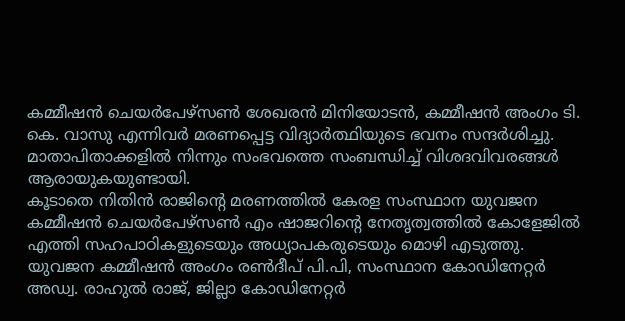കമ്മീഷൻ ചെയർപേഴ്സൺ ശേഖരൻ മിനിയോടൻ, കമ്മീഷൻ അംഗം ടി. കെ. വാസു എന്നിവർ മരണപ്പെട്ട വിദ്യാർത്ഥിയുടെ ഭവനം സന്ദർശിച്ചു. മാതാപിതാക്കളിൽ നിന്നും സംഭവത്തെ സംബന്ധിച്ച് വിശദവിവരങ്ങൾ ആരായുകയുണ്ടായി.
കൂടാതെ നിതിൻ രാജിന്റെ മരണത്തിൽ കേരള സംസ്ഥാന യുവജന കമ്മീഷൻ ചെയർപേഴ്സൺ എം ഷാജറിന്റെ നേതൃത്വത്തിൽ കോളേജിൽ എത്തി സഹപാഠികളുടെയും അധ്യാപകരുടെയും മൊഴി എടുത്തു. യുവജന കമ്മീഷൻ അംഗം രൺദീപ് പി.പി, സംസ്ഥാന കോഡിനേറ്റർ അഡ്വ. രാഹുൽ രാജ്, ജില്ലാ കോഡിനേറ്റർ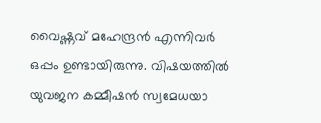വൈഷ്ണവ് മഹേന്ദ്രൻ എന്നിവർ ഒപ്പം ഉണ്ടായിരുന്നു. വിഷയത്തിൽ യുവജന കമ്മീഷൻ സ്വമേധയാ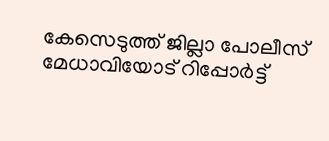കേസെടുത്ത് ജില്ലാ പോലീസ് മേധാവിയോട് റിപ്പോർട്ട്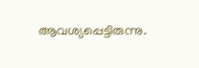ആവശ്യപ്പെട്ടിരുന്നു.